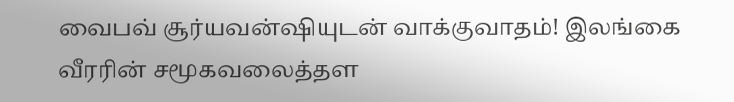வைபவ் சூர்யவன்ஷியுடன் வாக்குவாதம்! இலங்கை வீரரின் சமூகவலைத்தள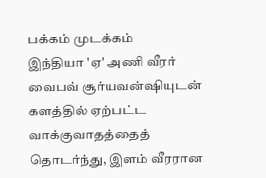பக்கம் முடக்கம்
இந்தியா 'ஏ' அணி வீரர் வைபவ் சூர்யவன்ஷியுடன் களத்தில் ஏற்பட்ட வாக்குவாதத்தைத் தொடர்ந்து, இளம் வீரரான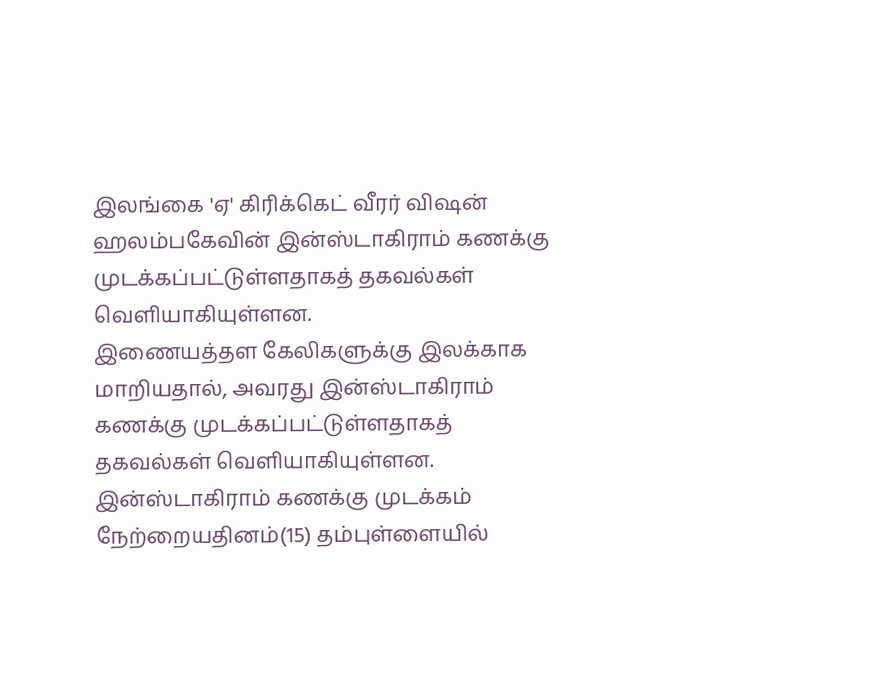இலங்கை 'ஏ' கிரிக்கெட் வீரர் விஷன் ஹலம்பகேவின் இன்ஸ்டாகிராம் கணக்கு முடக்கப்பட்டுள்ளதாகத் தகவல்கள் வெளியாகியுள்ளன.
இணையத்தள கேலிகளுக்கு இலக்காக மாறியதால், அவரது இன்ஸ்டாகிராம் கணக்கு முடக்கப்பட்டுள்ளதாகத் தகவல்கள் வெளியாகியுள்ளன.
இன்ஸ்டாகிராம் கணக்கு முடக்கம்
நேற்றையதினம்(15) தம்புள்ளையில்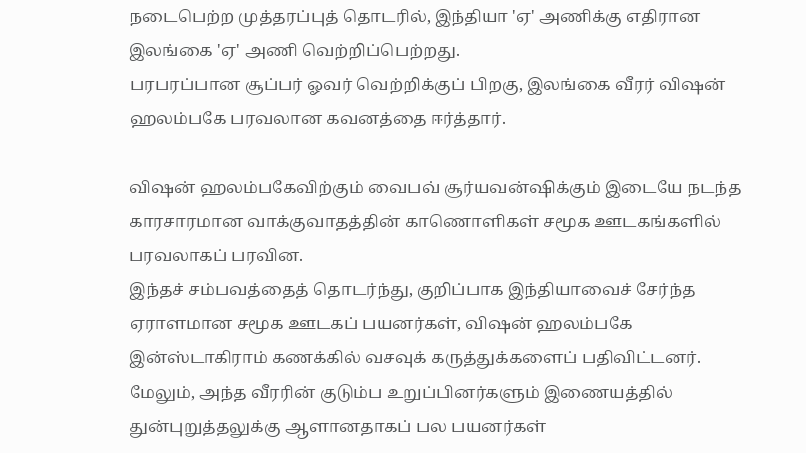நடைபெற்ற முத்தரப்புத் தொடரில், இந்தியா 'ஏ' அணிக்கு எதிரான இலங்கை 'ஏ' அணி வெற்றிப்பெற்றது.
பரபரப்பான சூப்பர் ஓவர் வெற்றிக்குப் பிறகு, இலங்கை வீரர் விஷன் ஹலம்பகே பரவலான கவனத்தை ஈர்த்தார்.

விஷன் ஹலம்பகேவிற்கும் வைபவ் சூர்யவன்ஷிக்கும் இடையே நடந்த காரசாரமான வாக்குவாதத்தின் காணொளிகள் சமூக ஊடகங்களில் பரவலாகப் பரவின.
இந்தச் சம்பவத்தைத் தொடர்ந்து, குறிப்பாக இந்தியாவைச் சேர்ந்த ஏராளமான சமூக ஊடகப் பயனர்கள், விஷன் ஹலம்பகே இன்ஸ்டாகிராம் கணக்கில் வசவுக் கருத்துக்களைப் பதிவிட்டனர்.
மேலும், அந்த வீரரின் குடும்ப உறுப்பினர்களும் இணையத்தில் துன்புறுத்தலுக்கு ஆளானதாகப் பல பயனர்கள்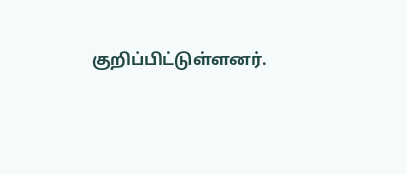குறிப்பிட்டுள்ளனர்.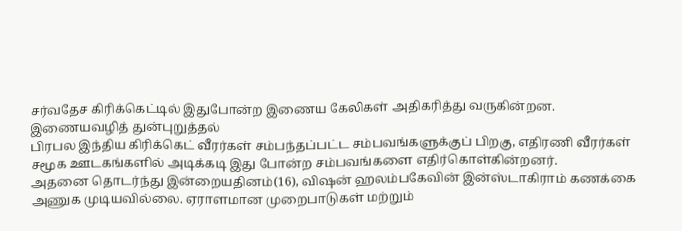சர்வதேச கிரிக்கெட்டில் இதுபோன்ற இணைய கேலிகள் அதிகரித்து வருகின்றன.
இணையவழித் துன்புறுத்தல்
பிரபல இந்திய கிரிக்கெட் வீரர்கள் சம்பந்தப்பட்ட சம்பவங்களுக்குப் பிறகு, எதிரணி வீரர்கள் சமூக ஊடகங்களில் அடிக்கடி இது போன்ற சம்பவங்களை எதிர்கொள்கின்றனர்.
அதனை தொடர்ந்து இன்றையதினம்(16), விஷன் ஹலம்பகேவின் இன்ஸ்டாகிராம் கணக்கை அணுக முடியவில்லை. ஏராளமான முறைபாடுகள் மற்றும்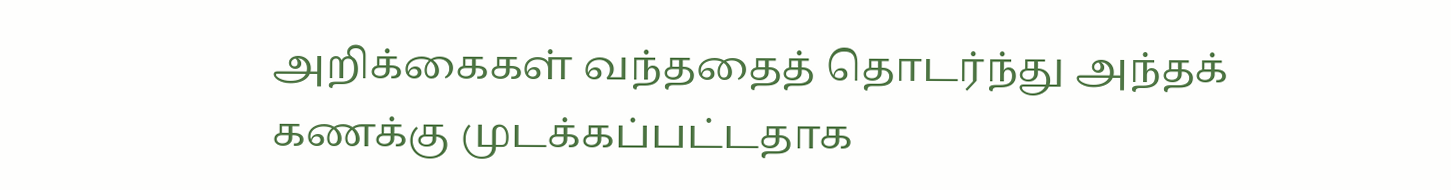அறிக்கைகள் வந்ததைத் தொடர்ந்து அந்தக் கணக்கு முடக்கப்பட்டதாக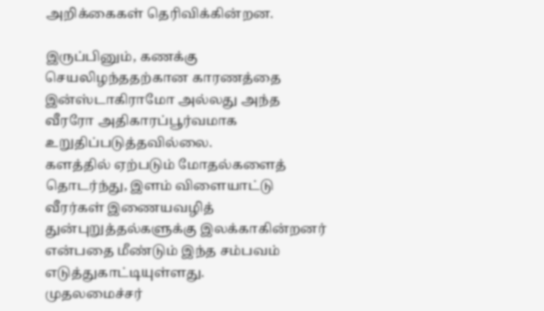அறிக்கைகள் தெரிவிக்கின்றன.

இருப்பினும், கணக்கு செயலிழந்ததற்கான காரணத்தை இன்ஸ்டாகிராமோ அல்லது அந்த வீரரோ அதிகாரப்பூர்வமாக உறுதிப்படுத்தவில்லை.
களத்தில் ஏற்படும் மோதல்களைத் தொடர்ந்து, இளம் விளையாட்டு வீரர்கள் இணையவழித் துன்புறுத்தல்களுக்கு இலக்காகின்றனர் என்பதை மீண்டும் இந்த சம்பவம் எடுத்துகாட்டியுள்ளது.
முதலமைச்சர்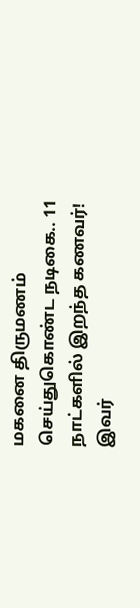மகனை திருமணம் செய்துகொண்ட நடிகை.. 11 நாட்களில் இறந்த கணவர்! இவர்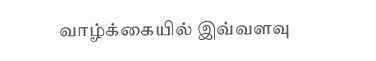வாழ்க்கையில் இவ்வளவு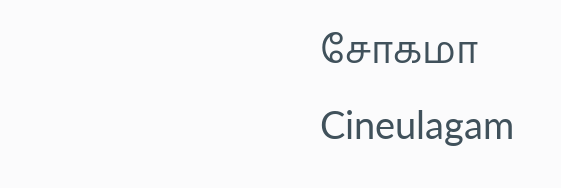சோகமா Cineulagam